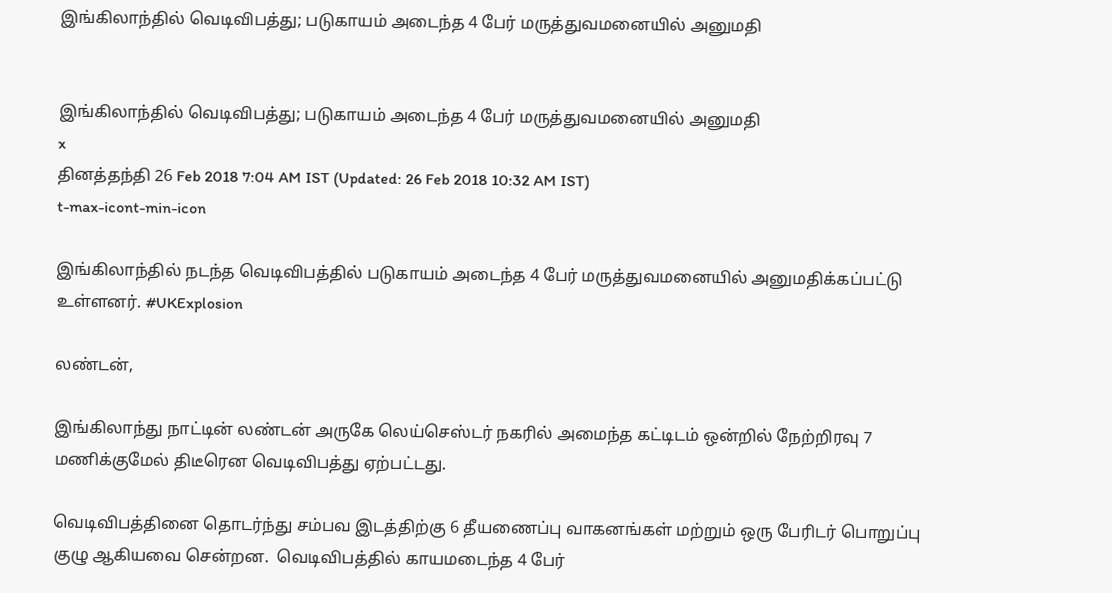இங்கிலாந்தில் வெடிவிபத்து; படுகாயம் அடைந்த 4 பேர் மருத்துவமனையில் அனுமதி


இங்கிலாந்தில் வெடிவிபத்து; படுகாயம் அடைந்த 4 பேர் மருத்துவமனையில் அனுமதி
x
தினத்தந்தி 26 Feb 2018 7:04 AM IST (Updated: 26 Feb 2018 10:32 AM IST)
t-max-icont-min-icon

இங்கிலாந்தில் நடந்த வெடிவிபத்தில் படுகாயம் அடைந்த 4 பேர் மருத்துவமனையில் அனுமதிக்கப்பட்டு உள்ளனர். #UKExplosion

லண்டன்,

இங்கிலாந்து நாட்டின் லண்டன் அருகே லெய்செஸ்டர் நகரில் அமைந்த கட்டிடம் ஒன்றில் நேற்றிரவு 7 மணிக்குமேல் திடீரென வெடிவிபத்து ஏற்பட்டது.

வெடிவிபத்தினை தொடர்ந்து சம்பவ இடத்திற்கு 6 தீயணைப்பு வாகனங்கள் மற்றும் ஒரு பேரிடர் பொறுப்பு குழு ஆகியவை சென்றன.  வெடிவிபத்தில் காயமடைந்த 4 பேர்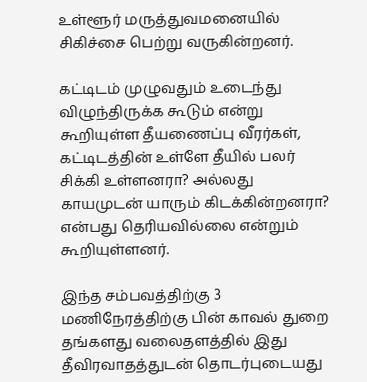உள்ளூர் மருத்துவமனையில் சிகிச்சை பெற்று வருகின்றனர்.

கட்டிடம் முழுவதும் உடைந்து விழுந்திருக்க கூடும் என்று கூறியுள்ள தீயணைப்பு வீரர்கள், கட்டிடத்தின் உள்ளே தீயில் பலர் சிக்கி உள்ளனரா? அல்லது காயமுடன் யாரும் கிடக்கின்றனரா? என்பது தெரியவில்லை என்றும் கூறியுள்ளனர்.

இந்த சம்பவத்திற்கு 3 மணிநேரத்திற்கு பின் காவல் துறை தங்களது வலைதளத்தில் இது தீவிரவாதத்துடன் தொடர்புடையது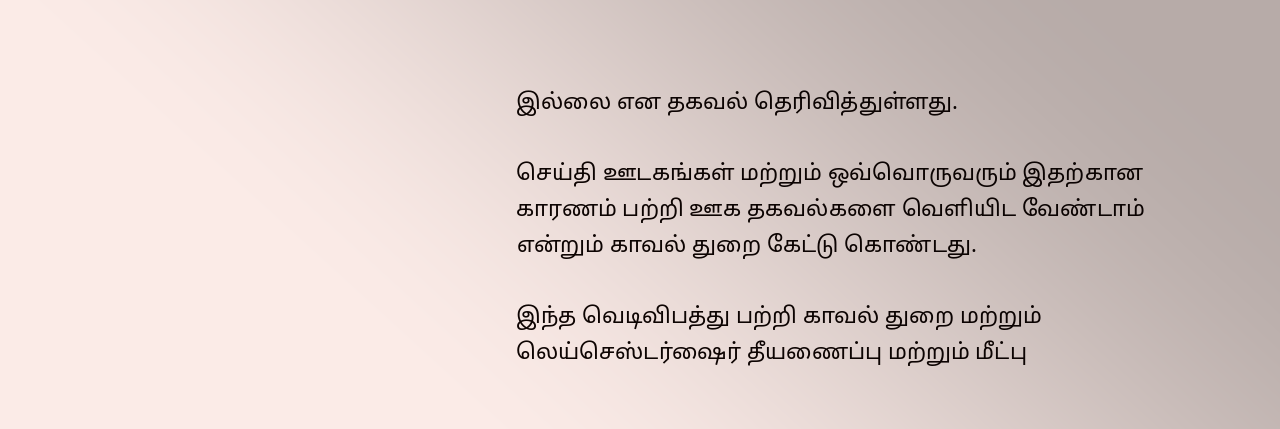இல்லை என தகவல் தெரிவித்துள்ளது.

செய்தி ஊடகங்கள் மற்றும் ஒவ்வொருவரும் இதற்கான காரணம் பற்றி ஊக தகவல்களை வெளியிட வேண்டாம் என்றும் காவல் துறை கேட்டு கொண்டது.

இந்த வெடிவிபத்து பற்றி காவல் துறை மற்றும் லெய்செஸ்டர்ஷைர் தீயணைப்பு மற்றும் மீட்பு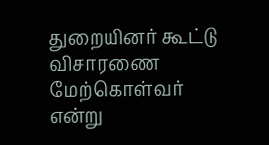துறையினர் கூட்டு விசாரணை மேற்கொள்வர் என்று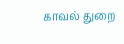காவல் துறை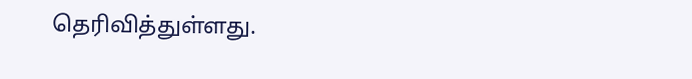தெரிவித்துள்ளது.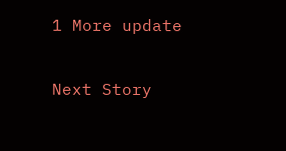1 More update

Next Story